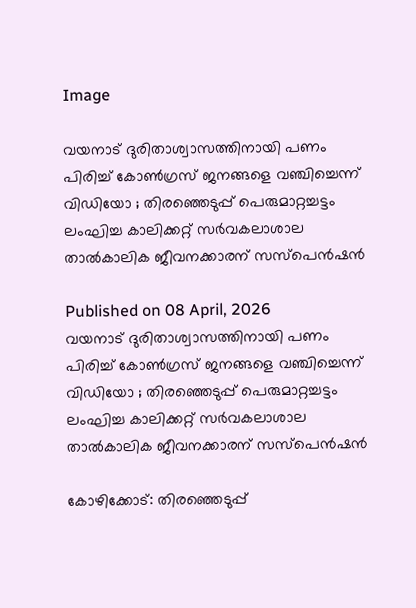Image

വയനാട് ദുരിതാശ്വാസത്തിനായി പണം പിരിച്ച് കോൺഗ്രസ് ജനങ്ങളെ വഞ്ചിച്ചെന്ന് വിഡിയോ ; തിരഞ്ഞെടുപ്പ് പെരുമാറ്റച്ചട്ടം ലംഘിച്ച കാലിക്കറ്റ് സർവകലാശാല താൽകാലിക ജീവനക്കാരന് സസ്പെൻഷൻ

Published on 08 April, 2026
വയനാട് ദുരിതാശ്വാസത്തിനായി പണം പിരിച്ച് കോൺഗ്രസ് ജനങ്ങളെ വഞ്ചിച്ചെന്ന് വിഡിയോ ; തിരഞ്ഞെടുപ്പ് പെരുമാറ്റച്ചട്ടം ലംഘിച്ച കാലിക്കറ്റ് സർവകലാശാല താൽകാലിക ജീവനക്കാരന് സസ്പെൻഷൻ

കോഴിക്കോട്: തിരഞ്ഞെടുപ്പ്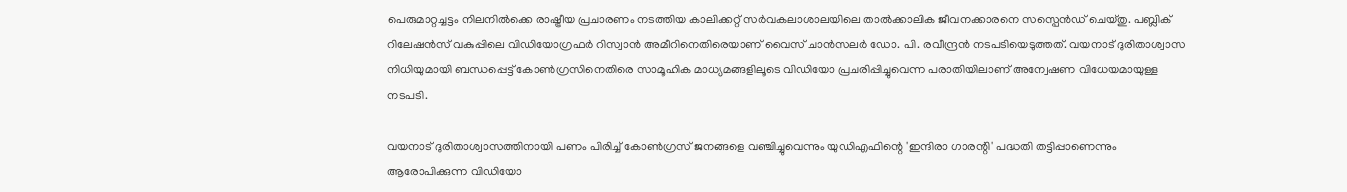പെരുമാറ്റച്ചട്ടം നിലനിൽക്കെ രാഷ്ട്രീയ പ്രചാരണം നടത്തിയ കാലിക്കറ്റ് സർവകലാശാലയിലെ താൽക്കാലിക ജീവനക്കാരനെ സസ്പെൻഡ് ചെയ്തു. പബ്ലിക് റിലേഷൻസ് വകുപ്പിലെ വിഡിയോഗ്രഫർ റിസ്വാൻ അമീറിനെതിരെയാണ് വൈസ് ചാൻസലർ ഡോ. പി. രവീന്ദ്രൻ നടപടിയെടുത്തത്. വയനാട് ദുരിതാശ്വാസ നിധിയുമായി ബന്ധപ്പെട്ട് കോൺഗ്രസിനെതിരെ സാമൂഹിക മാധ്യമങ്ങളിലൂടെ വിഡിയോ പ്രചരിപ്പിച്ചുവെന്ന പരാതിയിലാണ് അന്വേഷണ വിധേയമായുള്ള നടപടി.

വയനാട് ദുരിതാശ്വാസത്തിനായി പണം പിരിച്ച് കോൺഗ്രസ് ജനങ്ങളെ വഞ്ചിച്ചുവെന്നും യുഡിഎഫിന്റെ 'ഇന്ദിരാ ഗാരന്റി' പദ്ധതി തട്ടിപ്പാണെന്നും ആരോപിക്കുന്ന വിഡിയോ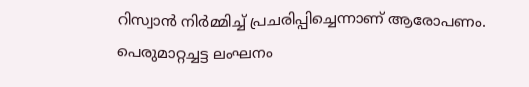റിസ്വാൻ നിർമ്മിച്ച് പ്രചരിപ്പിച്ചെന്നാണ് ആരോപണം. പെരുമാറ്റച്ചട്ട ലംഘനം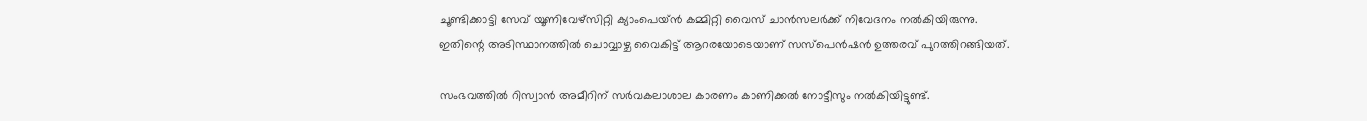ചൂണ്ടിക്കാട്ടി സേവ് യൂണിവേഴ്സിറ്റി ക്യാംപെയ്ൻ കമ്മിറ്റി വൈസ് ചാൻസലർക്ക് നിവേദനം നൽകിയിരുന്നു. ഇതിന്റെ അടിസ്ഥാനത്തിൽ ചൊവ്വാഴ്ച വൈകിട്ട് ആറരയോടെയാണ് സസ്പെൻഷൻ ഉത്തരവ് പുറത്തിറങ്ങിയത്.

സംഭവത്തിൽ റിസ്വാൻ അമീറിന് സർവകലാശാല കാരണം കാണിക്കൽ നോട്ടീസും നൽകിയിട്ടുണ്ട്.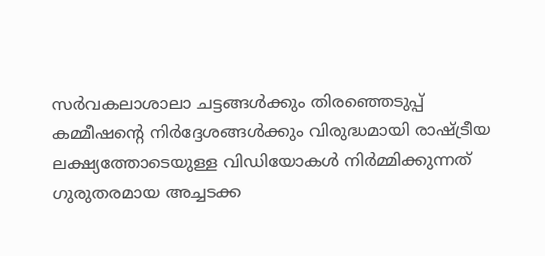സർവകലാശാലാ ചട്ടങ്ങൾക്കും തിരഞ്ഞെടുപ്പ് കമ്മീഷന്റെ നിർദ്ദേശങ്ങൾക്കും വിരുദ്ധമായി രാഷ്ട്രീയ ലക്ഷ്യത്തോടെയുള്ള വിഡിയോകൾ നിർമ്മിക്കുന്നത് ഗുരുതരമായ അച്ചടക്ക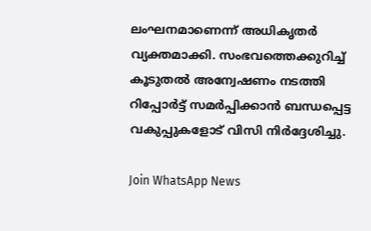ലംഘനമാണെന്ന് അധികൃതർ വ്യക്തമാക്കി. സംഭവത്തെക്കുറിച്ച് കൂടുതൽ അന്വേഷണം നടത്തി റിപ്പോർട്ട് സമർപ്പിക്കാൻ ബന്ധപ്പെട്ട വകുപ്പുകളോട് വിസി നിർദ്ദേശിച്ചു.

Join WhatsApp News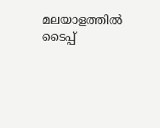മലയാളത്തില്‍ ടൈപ്പ്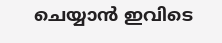ചെയ്യാന്‍ ഇവിടെ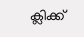ക്ലിക്ക്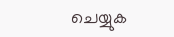ചെയ്യുക